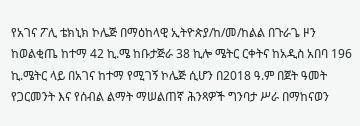የአገና ፖሊ ቴክኒክ ኮሌጅ በማዕከላዊ ኢትዮጵያ/ከ/መ/ከልል በጉራጌ ዞን ከወልቂጤ ከተማ 42 ኪ.ሜ ከቡታጅራ 38 ኪሎ ሜትር ርቀትና ከአዲስ አበባ 196 ኪ.ሜትር ላይ በአገና ከተማ የሚገኝ ኮሌጅ ሲሆን በ2018 ዓ.ም በጀት ዓመት የጋርመንት እና የሰብል ልማት ማሠልጠኛ ሕንጻዎች ግንባታ ሥራ በማከናወን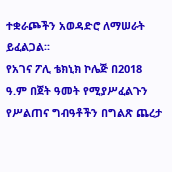ተቋራጮችን አወዳድሮ ለማሠራት ይፈልጋል፡፡
የአገና ፖሊ ቴክኒክ ኮሌጅ በ2018 ዓ.ም በጀት ዓመት የሚያሥፈልጉን የሥልጠና ግብዓቶችን በግልጽ ጨረታ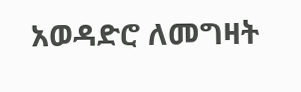አወዳድሮ ለመግዛት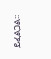ይፈልጋል፡፡